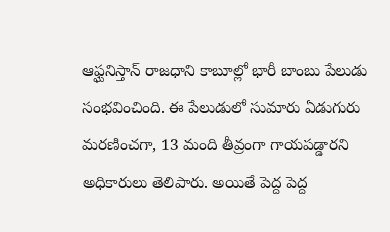ఆఫ్ఘనిస్తాన్ రాజధాని కాబూల్లో భారీ బాంబు పేలుడు సంభవించింది. ఈ పేలుడులో సుమారు ఏడుగురు మరణించగా, 13 మంది తీవ్రంగా గాయపడ్డారని అధికారులు తెలిపారు. అయితే పెద్ద పెద్ద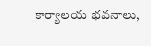కార్యాలయ భవనాలు,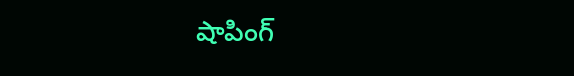షాపింగ్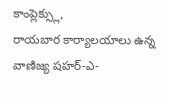కాంప్లెక్స్లు,
రాయబార కార్యాలయాలు ఉన్న వాణిజ్య షహర్-ఎ-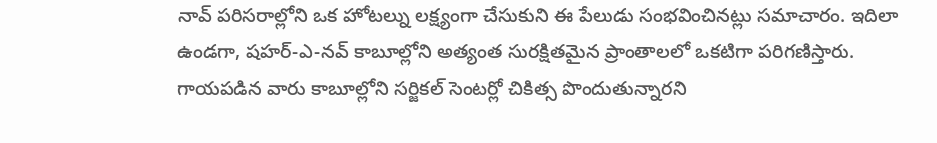నావ్ పరిసరాల్లోని ఒక హోటల్ను లక్ష్యంగా చేసుకుని ఈ పేలుడు సంభవించినట్లు సమాచారం. ఇదిలా ఉండగా, షహర్-ఎ-నవ్ కాబూల్లోని అత్యంత సురక్షితమైన ప్రాంతాలలో ఒకటిగా పరిగణిస్తారు. గాయపడిన వారు కాబూల్లోని సర్జికల్ సెంటర్లో చికిత్స పొందుతున్నారని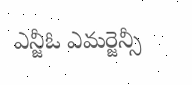ఎన్జీఓ ఎమర్జెన్సీ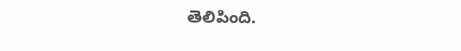తెలిపింది.